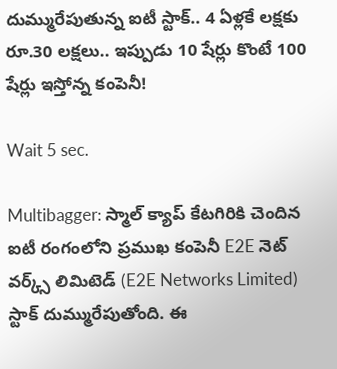దుమ్మురేపుతున్న ఐటీ స్టాక్.. 4 ఏళ్లకే లక్షకు రూ.30 లక్షలు.. ఇప్పుడు 10 షేర్లు కొంటే 100 షేర్లు ఇస్తోన్న కంపెనీ!

Wait 5 sec.

Multibagger: స్మాల్ క్యాప్ కేటగిరికి చెందిన ఐటీ రంగంలోని ప్రముఖ కంపెనీ E2E నెట్ వర్క్స్ లిమిటెడ్ (E2E Networks Limited) స్టాక్ దుమ్మురేపుతోంది. ఈ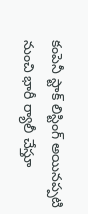కంపెనీ స్టాక్ లిస్టింగ్ అయినప్పటి నుంచి భారీ ర్యాలీ చేస్తూ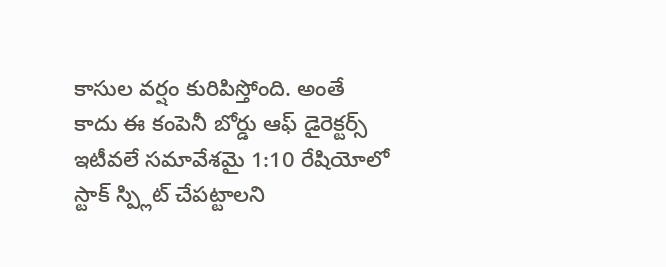కాసుల వర్షం కురిపిస్తోంది. అంతే కాదు ఈ కంపెనీ బోర్డు ఆఫ్ డైరెక్టర్స్ ఇటీవలే సమావేశమై 1:10 రేషియోలో స్టాక్ స్ప్లిట్ చేపట్టాలని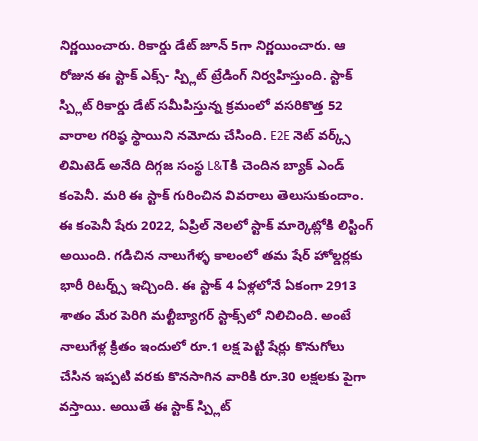నిర్ణయించారు. రికార్డు డేట్ జూన్ 5గా నిర్ణయించారు. ఆ రోజున ఈ స్టాక్ ఎక్స్- స్ప్లిట్ ట్రేడింగ్ నిర్వహిస్తుంది. స్టాక్ స్ప్లిట్ రికార్డు డేట్ సమీపిస్తున్న క్రమంలో వసరికొత్త 52 వారాల గరిష్ఠ స్థాయిని నమోదు చేసింది. E2E నెట్ వర్క్స్ లిమిటెడ్ అనేది దిగ్గజ సంస్థ L&Tకి చెందిన బ్యాక్ ఎండ్ కంపెనీ. మరి ఈ స్టాక్ గురించిన వివరాలు తెలుసుకుందాం. ఈ కంపెనీ షేరు 2022, ఏప్రిల్ నెలలో స్టాక్ మార్కెట్లోకి లిస్టింగ్ అయింది. గడిచిన నాలుగేళ్ళ కాలంలో తమ షేర్ హోల్డర్లకు భారీ రిటర్న్స్ ఇచ్చింది. ఈ స్టాక్ 4 ఏళ్లలోనే ఏకంగా 2913 శాతం మేర పెరిగి మల్టీబ్యాగర్ స్టాక్స్‌లో నిలిచింది. అంటే నాలుగేళ్ల క్రితం ఇందులో రూ.1 లక్ష పెట్టి షేర్లు కొనుగోలు చేసిన ఇప్పటి వరకు కొనసాగిన వారికి రూ.30 లక్షలకు పైగా వస్తాయి. అయితే ఈ స్టాక్ స్ప్లిట్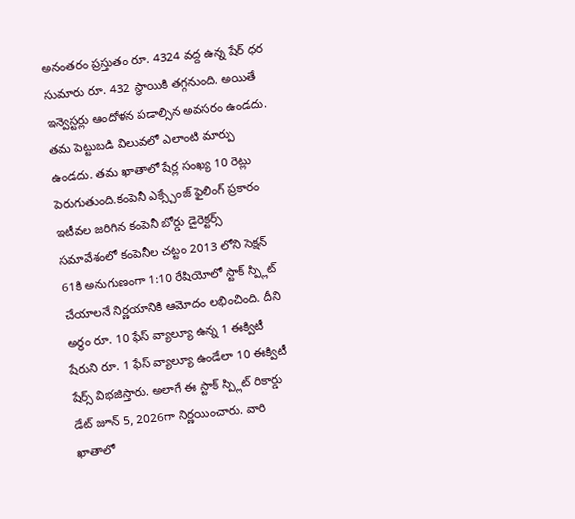అనంతరం ప్రస్తుతం రూ. 4324 వద్ద ఉన్న షేర్ ధర సుమారు రూ. 432 స్థాయికి తగ్గనుంది. అయితే ఇన్వెస్టర్లు ఆందోళన పడాల్సిన అవసరం ఉండదు. తమ పెట్టుబడి విలువలో ఎలాంటి మార్పు ఉండదు. తమ ఖాతాలో షేర్ల సంఖ్య 10 రెట్లు పెరుగుతుంది.కంపెనీ ఎక్స్చేంజ్ ఫైలింగ్ ప్రకారం ఇటీవల జరిగిన కంపెనీ బోర్డు డైరెక్టర్స్ సమావేశంలో కంపెనీల చట్టం 2013 లోని సెక్షన్ 61కి అనుగుణంగా 1:10 రేషియోలో స్టాక్ స్ప్లిట్ చేయాలనే నిర్ణయానికి ఆమోదం లభించింది. దీని అర్థం రూ. 10 ఫేస్ వ్యాల్యూ ఉన్న 1 ఈక్విటీ షేరుని రూ. 1 ఫేస్ వ్యాల్యూ ఉండేలా 10 ఈక్విటీ షేర్స్ విభజిస్తారు. అలాగే ఈ స్టాక్ స్ప్లిట్ రికార్డు డేట్ జూన్ 5, 2026గా నిర్ణయించారు. వారి ఖాతాలో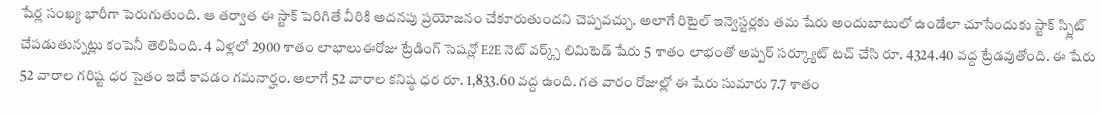షేర్ల సంఖ్య భారీగా పెరుగుతుంది. ఆ తర్వాత ఈ స్టాక్ పెరిగితే వీరికి అదనపు ప్రయోజనం చేకూరుతుందని చెప్పవచ్చు. అలాగే రిటైల్ ఇన్వెస్టర్లకు తమ షేరు అందుబాటులో ఉండేలా చూసేందుకు స్టాక్ స్ప్లిట్ చేపడుతున్నట్లు కంపెనీ తెలిపింది. 4 ఏళ్లలో 2900 శాతం లాభాలుఈరోజు ట్రేడింగ్ సెషన్లో E2E నెట్ వర్క్స్ లిమిటెడ్ షేరు 5 శాతం లాభంతో అప్పర్ సర్క్యూట్ టచ్ చేసి రూ. 4324.40 వద్ద ట్రేడవుతోంది. ఈ షేరు 52 వారాల గరిష్ట ధర సైతం ఇదే కావడం గమనార్హం. అలాగే 52 వారాల కనిష్ఠ ధర రూ. 1,833.60 వద్ద ఉంది. గత వారం రోజుల్లో ఈ షేరు సుమారు 7.7 శాతం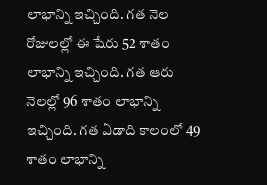లాభాన్ని ఇచ్చింది. గత నెల రోజులల్లో ఈ షేరు 52 శాతం లాభాన్ని ఇచ్చింది. గత ఆరు నెలల్లో 96 శాతం లాభాన్ని ఇచ్చింది. గత ఏడాది కాలంలో 49 శాతం లాభాన్ని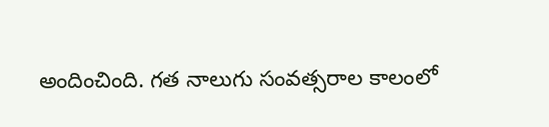అందించింది. గత నాలుగు సంవత్సరాల కాలంలో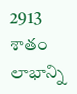2913 శాతం లాభాన్ని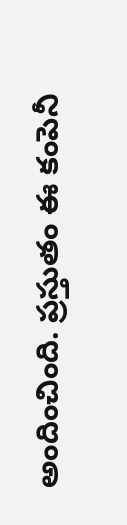అందించింది. ప్రస్తుతం ఈ కంపెనీ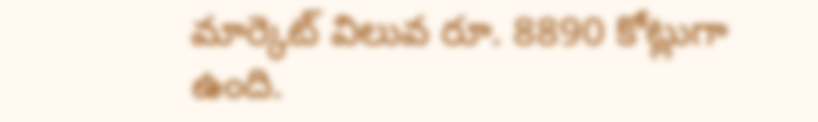మార్కెట్ విలువ రూ. 8890 కోట్లుగా ఉంది.